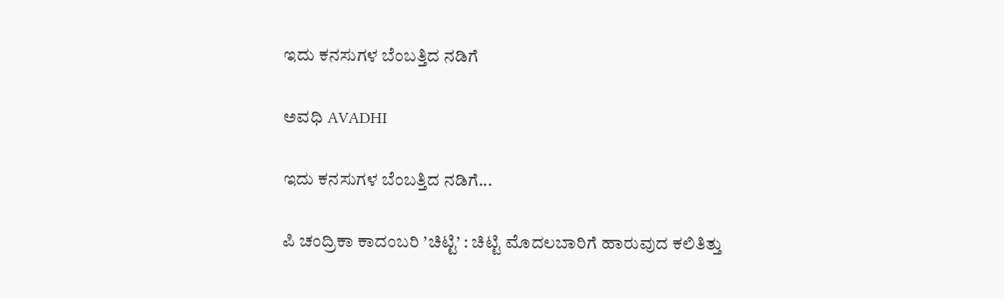ಇದು ಕನಸುಗಳ ಬೆಂಬತ್ತಿದ ನಡಿಗೆ‍

ಅವಧಿ AVADHI

ಇದು ಕನಸುಗಳ ಬೆಂಬತ್ತಿದ ನಡಿಗೆ...

ಪಿ ಚಂದ್ರಿಕಾ ಕಾದಂಬರಿ ’ಚಿಟ್ಟಿ’ : ಚಿಟ್ಟಿ ಮೊದಲಬಾರಿಗೆ ಹಾರುವುದ ಕಲಿತಿತ್ತು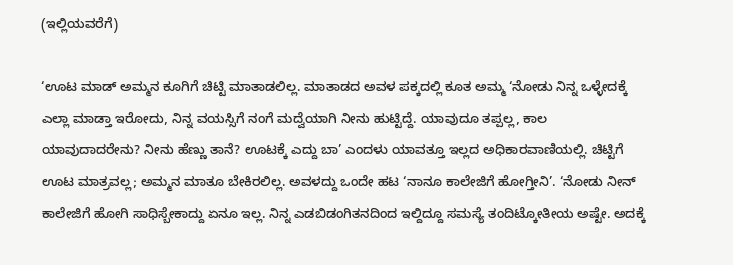(ಇಲ್ಲಿಯವರೆಗೆ)

‘ಊಟ ಮಾಡ್ ಅಮ್ಮನ ಕೂಗಿಗೆ ಚಿಟ್ಟಿ ಮಾತಾಡಲಿಲ್ಲ. ಮಾತಾಡದ ಅವಳ ಪಕ್ಕದಲ್ಲಿ ಕೂತ ಅಮ್ಮ ‘ನೋಡು ನಿನ್ನ ಒಳ್ಳೇದಕ್ಕೆ ಎಲ್ಲಾ ಮಾಡ್ತಾ ಇರೋದು, ನಿನ್ನ ವಯಸ್ಸಿಗೆ ನಂಗೆ ಮದ್ವೆಯಾಗಿ ನೀನು ಹುಟ್ಟಿದ್ದೆ. ಯಾವುದೂ ತಪ್ಪಲ್ಲ, ಕಾಲ ಯಾವುದಾದರೇನು? ನೀನು ಹೆಣ್ಣು ತಾನೆ? ಊಟಕ್ಕೆ ಎದ್ದು ಬಾ’ ಎಂದಳು ಯಾವತ್ತೂ ಇಲ್ಲದ ಅಧಿಕಾರವಾಣಿಯಲ್ಲಿ. ಚಿಟ್ಟಿಗೆ ಊಟ ಮಾತ್ರವಲ್ಲ; ಅಮ್ಮನ ಮಾತೂ ಬೇಕಿರಲಿಲ್ಲ. ಅವಳದ್ದು ಒಂದೇ ಹಟ ‘ನಾನೂ ಕಾಲೇಜಿಗೆ ಹೋಗ್ತೀನಿ’. ‘ನೋಡು ನೀನ್ ಕಾಲೇಜಿಗೆ ಹೋಗಿ ಸಾಧಿಸ್ಬೇಕಾದ್ದು ಏನೂ ಇಲ್ಲ. ನಿನ್ನ ಎಡಬಿಡಂಗಿತನದಿಂದ ಇಲ್ದಿದ್ದೂ ಸಮಸ್ಯೆ ತಂದಿಟ್ಕೋತೀಯ ಅಷ್ಟೇ. ಅದಕ್ಕೆ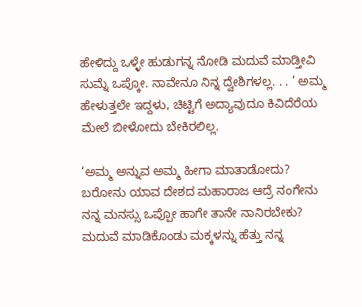ಹೇಳಿದ್ದು ಒಳ್ಳೇ ಹುಡುಗನ್ನ ನೋಡಿ ಮದುವೆ ಮಾಡ್ತೀವಿ ಸುಮ್ನೆ ಒಪ್ಕೋ. ನಾವೇನೂ ನಿನ್ನ ದ್ವೇಶಿಗಳಲ್ಲ. . . ’ ಅಮ್ಮ ಹೇಳುತ್ತಲೇ ಇದ್ದಳು, ಚಿಟ್ಟಿಗೆ ಅದ್ಯಾವುದೂ ಕಿವಿದೆರೆಯ ಮೇಲೆ ಬೀಳೋದು ಬೇಕಿರಲಿಲ್ಲ.

‘ಅಮ್ಮ ಅನ್ನುವ ಅಮ್ಮ ಹೀಗಾ ಮಾತಾಡೋದು? ಬರೋನು ಯಾವ ದೇಶದ ಮಹಾರಾಜ ಆದ್ರೆ ನಂಗೇನು ನನ್ನ ಮನಸ್ಸು ಒಪ್ಪೋ ಹಾಗೇ ತಾನೇ ನಾನಿರಬೇಕು? ಮದುವೆ ಮಾಡಿಕೊಂಡು ಮಕ್ಕಳನ್ನು ಹೆತ್ತು ನನ್ನ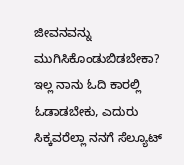ಜೀವನವನ್ನು ಮುಗಿಸಿಕೊಂಡುಬಿಡಬೇಕಾ? ಇಲ್ಲ ನಾನು ಓದಿ ಕಾರಲ್ಲಿ ಓಡಾಡಬೇಕು, ಎದುರು ಸಿಕ್ಕವರೆಲ್ಲಾ ನನಗೆ ಸೆಲ್ಯೂಟ್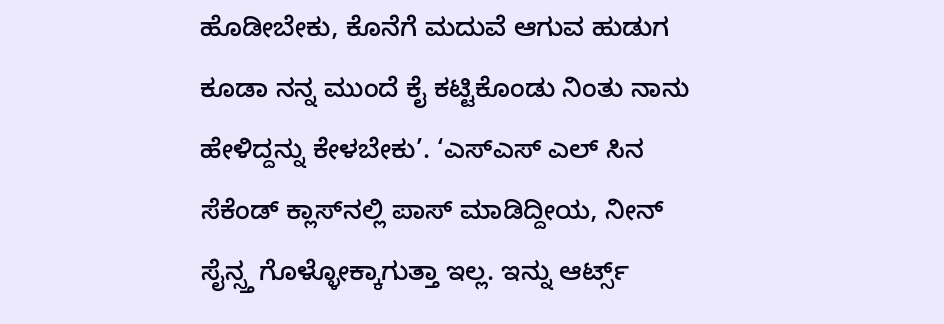ಹೊಡೀಬೇಕು, ಕೊನೆಗೆ ಮದುವೆ ಆಗುವ ಹುಡುಗ ಕೂಡಾ ನನ್ನ ಮುಂದೆ ಕೈ ಕಟ್ಟಿಕೊಂಡು ನಿಂತು ನಾನು ಹೇಳಿದ್ದನ್ನು ಕೇಳಬೇಕು’. ‘ಎಸ್‌ಎಸ್ ಎಲ್ ಸಿನ ಸೆಕೆಂಡ್ ಕ್ಲಾಸ್‌ನಲ್ಲಿ ಪಾಸ್ ಮಾಡಿದ್ದೀಯ, ನೀನ್ ಸೈನ್ಸ್ತ ಗೊಳ್ಳೋಕ್ಕಾಗುತ್ತಾ ಇಲ್ಲ. ಇನ್ನು ಆರ್ಟ್ಸ್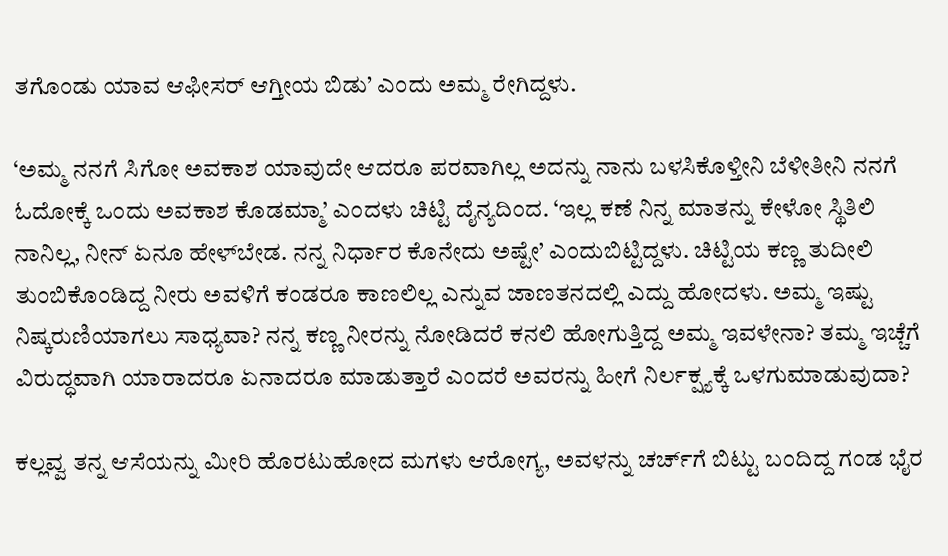ತಗೊಂಡು ಯಾವ ಆಫೀಸರ್ ಆಗ್ತೀಯ ಬಿಡು’ ಎಂದು ಅಮ್ಮ ರೇಗಿದ್ದಳು.

‘ಅಮ್ಮ ನನಗೆ ಸಿಗೋ ಅವಕಾಶ ಯಾವುದೇ ಆದರೂ ಪರವಾಗಿಲ್ಲ ಅದನ್ನು ನಾನು ಬಳಸಿಕೊಳ್ತೀನಿ ಬೆಳೀತೀನಿ ನನಗೆ ಓದೋಕ್ಕೆ ಒಂದು ಅವಕಾಶ ಕೊಡಮ್ಮಾ’ ಎಂದಳು ಚಿಟ್ಟಿ ದೈನ್ಯದಿಂದ. ‘ಇಲ್ಲ ಕಣೆ ನಿನ್ನ ಮಾತನ್ನು ಕೇಳೋ ಸ್ಥಿತಿಲಿ ನಾನಿಲ್ಲ, ನೀನ್ ಏನೂ ಹೇಳ್‌ಬೇಡ. ನನ್ನ ನಿರ್ಧಾರ ಕೊನೇದು ಅಷ್ಟೇ’ ಎಂದುಬಿಟ್ಟಿದ್ದಳು. ಚಿಟ್ಟಿಯ ಕಣ್ಣ ತುದೀಲಿ ತುಂಬಿಕೊಂಡಿದ್ದ ನೀರು ಅವಳಿಗೆ ಕಂಡರೂ ಕಾಣಲಿಲ್ಲ ಎನ್ನುವ ಜಾಣತನದಲ್ಲಿ ಎದ್ದು ಹೋದಳು. ಅಮ್ಮ ಇಷ್ಟು ನಿಷ್ಕರುಣಿಯಾಗಲು ಸಾಧ್ಯವಾ? ನನ್ನ ಕಣ್ಣ ನೀರನ್ನು ನೋಡಿದರೆ ಕನಲಿ ಹೋಗುತ್ತಿದ್ದ ಅಮ್ಮ ಇವಳೇನಾ? ತಮ್ಮ ಇಚ್ಚೆಗೆ ವಿರುದ್ಧವಾಗಿ ಯಾರಾದರೂ ಏನಾದರೂ ಮಾಡುತ್ತಾರೆ ಎಂದರೆ ಅವರನ್ನು ಹೀಗೆ ನಿರ್ಲಕ್ಷ್ಯಕ್ಕೆ ಒಳಗುಮಾಡುವುದಾ?

ಕಲ್ಲವ್ವ ತನ್ನ ಆಸೆಯನ್ನು ಮೀರಿ ಹೊರಟುಹೋದ ಮಗಳು ಆರೋಗ್ಯ, ಅವಳನ್ನು ಚರ್ಚ್‌ಗೆ ಬಿಟ್ಟು ಬಂದಿದ್ದ ಗಂಡ ಭೈರ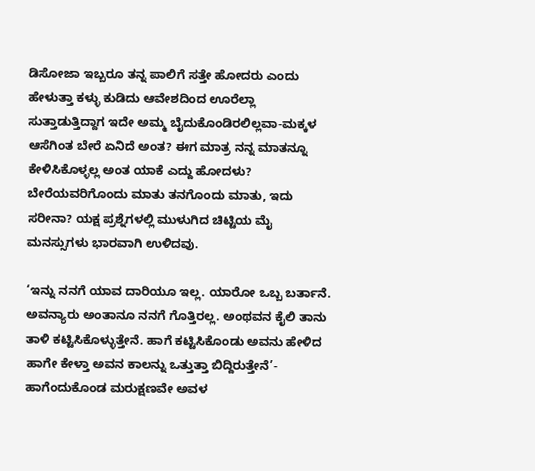ಡಿಸೋಜಾ ಇಬ್ಬರೂ ತನ್ನ ಪಾಲಿಗೆ ಸತ್ತೇ ಹೋದರು ಎಂದು ಹೇಳುತ್ತಾ ಕಳ್ಳು ಕುಡಿದು ಆವೇಶದಿಂದ ಊರೆಲ್ಲಾ ಸುತ್ತಾಡುತ್ತಿದ್ದಾಗ ಇದೇ ಅಮ್ಮ ಬೈದುಕೊಂಡಿರಲಿಲ್ಲವಾ-ಮಕ್ಕಳ ಆಸೆಗಿಂತ ಬೇರೆ ಏನಿದೆ ಅಂತ? ಈಗ ಮಾತ್ರ ನನ್ನ ಮಾತನ್ನೂ ಕೇಳಿಸಿಕೊಳ್ಳಲ್ಲ ಅಂತ ಯಾಕೆ ಎದ್ದು ಹೋದಳು? ಬೇರೆಯವರಿಗೊಂದು ಮಾತು ತನಗೊಂದು ಮಾತು, ಇದು ಸರೀನಾ? ಯಕ್ಷ ಪ್ರಶ್ನೆಗಳಲ್ಲಿ ಮುಳುಗಿದ ಚಿಟ್ಟಿಯ ಮೈ ಮನಸ್ಸುಗಳು ಭಾರವಾಗಿ ಉಳಿದವು.

‘ಇನ್ನು ನನಗೆ ಯಾವ ದಾರಿಯೂ ಇಲ್ಲ. ಯಾರೋ ಒಬ್ಬ ಬರ್ತಾನೆ. ಅವನ್ಯಾರು ಅಂತಾನೂ ನನಗೆ ಗೊತ್ತಿರಲ್ಲ. ಅಂಥವನ ಕೈಲಿ ತಾನು ತಾಳಿ ಕಟ್ಟಿಸಿಕೊಳ್ಳುತ್ತೇನೆ. ಹಾಗೆ ಕಟ್ಟಿಸಿಕೊಂಡು ಅವನು ಹೇಳಿದ ಹಾಗೇ ಕೇಳ್ತಾ ಅವನ ಕಾಲನ್ನು ಒತ್ತುತ್ತಾ ಬಿದ್ದಿರುತ್ತೇನೆ’- ಹಾಗೆಂದುಕೊಂಡ ಮರುಕ್ಷಣವೇ ಅವಳ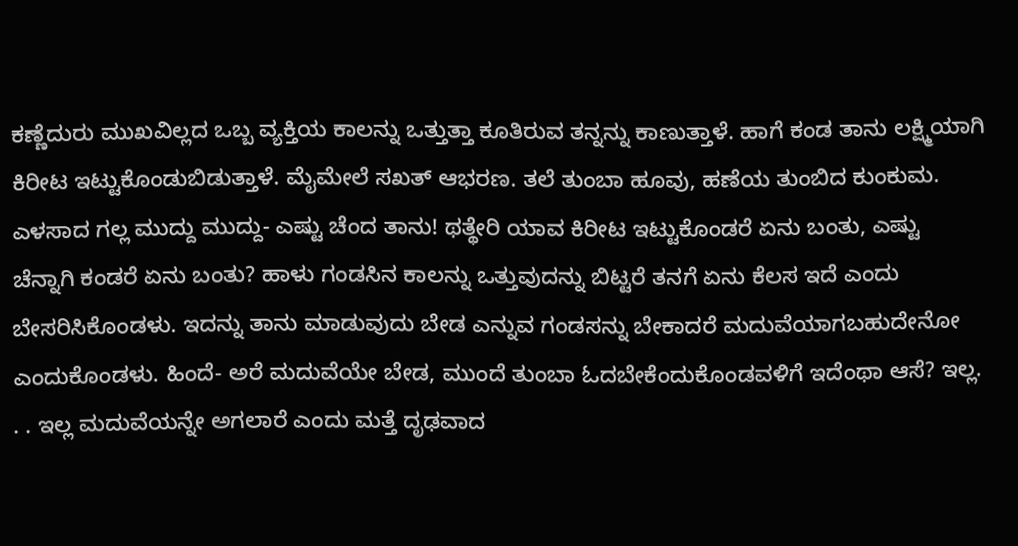ಕಣ್ಣೆದುರು ಮುಖವಿಲ್ಲದ ಒಬ್ಬ ವ್ಯಕ್ತಿಯ ಕಾಲನ್ನು ಒತ್ತುತ್ತಾ ಕೂತಿರುವ ತನ್ನನ್ನು ಕಾಣುತ್ತಾಳೆ. ಹಾಗೆ ಕಂಡ ತಾನು ಲಕ್ಷ್ಮಿಯಾಗಿ ಕಿರೀಟ ಇಟ್ಟುಕೊಂಡುಬಿಡುತ್ತಾಳೆ. ಮೈಮೇಲೆ ಸಖತ್ ಆಭರಣ. ತಲೆ ತುಂಬಾ ಹೂವು, ಹಣೆಯ ತುಂಬಿದ ಕುಂಕುಮ. ಎಳಸಾದ ಗಲ್ಲ ಮುದ್ದು ಮುದ್ದು- ಎಷ್ಟು ಚೆಂದ ತಾನು! ಥತ್ಥೇರಿ ಯಾವ ಕಿರೀಟ ಇಟ್ಟುಕೊಂಡರೆ ಏನು ಬಂತು, ಎಷ್ಟು ಚೆನ್ನಾಗಿ ಕಂಡರೆ ಏನು ಬಂತು? ಹಾಳು ಗಂಡಸಿನ ಕಾಲನ್ನು ಒತ್ತುವುದನ್ನು ಬಿಟ್ಟರೆ ತನಗೆ ಏನು ಕೆಲಸ ಇದೆ ಎಂದು ಬೇಸರಿಸಿಕೊಂಡಳು. ಇದನ್ನು ತಾನು ಮಾಡುವುದು ಬೇಡ ಎನ್ನುವ ಗಂಡಸನ್ನು ಬೇಕಾದರೆ ಮದುವೆಯಾಗಬಹುದೇನೋ ಎಂದುಕೊಂಡಳು. ಹಿಂದೆ- ಅರೆ ಮದುವೆಯೇ ಬೇಡ, ಮುಂದೆ ತುಂಬಾ ಓದಬೇಕೆಂದುಕೊಂಡವಳಿಗೆ ಇದೆಂಥಾ ಆಸೆ? ಇಲ್ಲ. . . ಇಲ್ಲ ಮದುವೆಯನ್ನೇ ಅಗಲಾರೆ ಎಂದು ಮತ್ತೆ ದೃಢವಾದ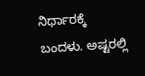ನಿರ್ಧಾರಕ್ಕೆ ಬಂದಳು. ಅಷ್ಟರಲ್ಲಿ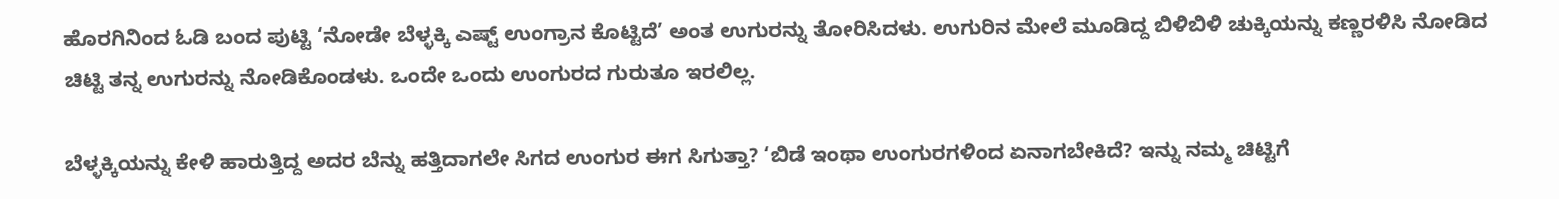ಹೊರಗಿನಿಂದ ಓಡಿ ಬಂದ ಪುಟ್ಟಿ ‘ನೋಡೇ ಬೆಳ್ಳಕ್ಕಿ ಎಷ್ಟ್ ಉಂಗ್ರಾನ ಕೊಟ್ಟಿದೆ’ ಅಂತ ಉಗುರನ್ನು ತೋರಿಸಿದಳು. ಉಗುರಿನ ಮೇಲೆ ಮೂಡಿದ್ದ ಬಿಳಿಬಿಳಿ ಚುಕ್ಕಿಯನ್ನು ಕಣ್ಣರಳಿಸಿ ನೋಡಿದ ಚಿಟ್ಟಿ ತನ್ನ ಉಗುರನ್ನು ನೋಡಿಕೊಂಡಳು. ಒಂದೇ ಒಂದು ಉಂಗುರದ ಗುರುತೂ ಇರಲಿಲ್ಲ.

ಬೆಳ್ಳಕ್ಕಿಯನ್ನು ಕೇಳಿ ಹಾರುತ್ತಿದ್ದ ಅದರ ಬೆನ್ನು ಹತ್ತಿದಾಗಲೇ ಸಿಗದ ಉಂಗುರ ಈಗ ಸಿಗುತ್ತಾ? ‘ಬಿಡೆ ಇಂಥಾ ಉಂಗುರಗಳಿಂದ ಏನಾಗಬೇಕಿದೆ? ಇನ್ನು ನಮ್ಮ ಚಿಟ್ಟಿಗೆ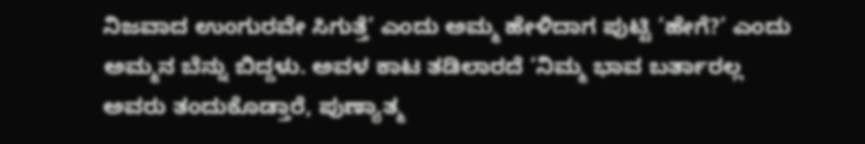ನಿಜವಾದ ಉಂಗುರವೇ ಸಿಗುತ್ತೆ’ ಎಂದು ಅಮ್ಮ ಹೇಳಿದಾಗ ಪುಟ್ಟಿ ‘ಹೇಗೆ?’ ಎಂದು ಅಮ್ಮನ ಬೆನ್ನು ಬಿದ್ದಳು. ಅವಳ ಕಾಟ ತಡಿಲಾರದೆ ‘ನಿಮ್ಮ ಭಾವ ಬರ್ತಾರಲ್ಲ ಅವರು ತಂದುಕೊಡ್ತಾರೆ, ಪುಣ್ಯಾತ್ಮ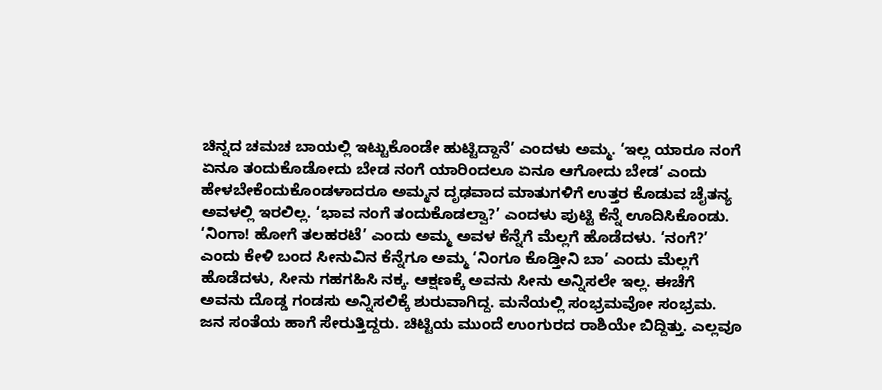ಚಿನ್ನದ ಚಮಚ ಬಾಯಲ್ಲಿ ಇಟ್ಟುಕೊಂಡೇ ಹುಟ್ಟಿದ್ದಾನೆ’ ಎಂದಳು ಅಮ್ಮ. ‘ಇಲ್ಲ ಯಾರೂ ನಂಗೆ ಏನೂ ತಂದುಕೊಡೋದು ಬೇಡ ನಂಗೆ ಯಾರಿಂದಲೂ ಏನೂ ಆಗೋದು ಬೇಡ’ ಎಂದು ಹೇಳಬೇಕೆಂದುಕೊಂಡಳಾದರೂ ಅಮ್ಮನ ದೃಢವಾದ ಮಾತುಗಳಿಗೆ ಉತ್ತರ ಕೊಡುವ ಚೈತನ್ಯ ಅವಳಲ್ಲಿ ಇರಲಿಲ್ಲ. ‘ಭಾವ ನಂಗೆ ತಂದುಕೊಡಲ್ವಾ?’ ಎಂದಳು ಪುಟ್ಟಿ ಕೆನ್ನೆ ಊದಿಸಿಕೊಂಡು. ‘ನಿಂಗಾ! ಹೋಗೆ ತಲಹರಟೆ’ ಎಂದು ಅಮ್ಮ ಅವಳ ಕೆನ್ನೆಗೆ ಮೆಲ್ಲಗೆ ಹೊಡೆದಳು. ‘ನಂಗೆ?’ ಎಂದು ಕೇಳಿ ಬಂದ ಸೀನುವಿನ ಕೆನ್ನೆಗೂ ಅಮ್ಮ ‘ನಿಂಗೂ ಕೊಡ್ತೀನಿ ಬಾ’ ಎಂದು ಮೆಲ್ಲಗೆ ಹೊಡೆದಳು, ಸೀನು ಗಹಗಹಿಸಿ ನಕ್ಕ. ಆಕ್ಷಣಕ್ಕೆ ಅವನು ಸೀನು ಅನ್ನಿಸಲೇ ಇಲ್ಲ. ಈಚೆಗೆ ಅವನು ದೊಡ್ಡ ಗಂಡಸು ಅನ್ನಿಸಲಿಕ್ಕೆ ಶುರುವಾಗಿದ್ದ. ಮನೆಯಲ್ಲಿ ಸಂಭ್ರಮವೋ ಸಂಭ್ರಮ. ಜನ ಸಂತೆಯ ಹಾಗೆ ಸೇರುತ್ತಿದ್ದರು. ಚಿಟ್ಟಿಯ ಮುಂದೆ ಉಂಗುರದ ರಾಶಿಯೇ ಬಿದ್ದಿತ್ತು. ಎಲ್ಲವೂ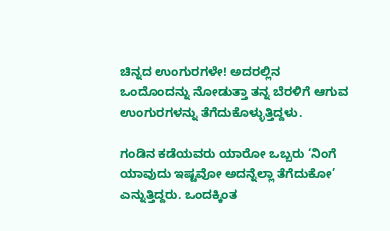ಚಿನ್ನದ ಉಂಗುರಗಳೇ! ಅದರಲ್ಲಿನ ಒಂದೊಂದನ್ನು ನೋಡುತ್ತಾ ತನ್ನ ಬೆರಳಿಗೆ ಆಗುವ ಉಂಗುರಗಳನ್ನು ತೆಗೆದುಕೊಳ್ಳುತ್ತಿದ್ದಳು.

ಗಂಡಿನ ಕಡೆಯವರು ಯಾರೋ ಒಬ್ಬರು ‘ನಿಂಗೆ ಯಾವುದು ಇಷ್ಟವೋ ಅದನ್ನೆಲ್ಲಾ ತೆಗೆದುಕೋ’ ಎನ್ನುತ್ತಿದ್ದರು. ಒಂದಕ್ಕಿಂತ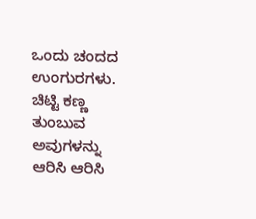ಒಂದು ಚಂದದ ಉಂಗುರಗಳು. ಚಿಟ್ಟಿ ಕಣ್ಣ ತುಂಬುವ ಅವುಗಳನ್ನು ಆರಿಸಿ ಆರಿಸಿ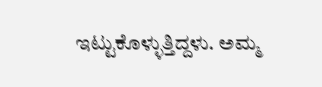ಇಟ್ಟುಕೊಳ್ಳುತ್ತಿದ್ದಳು. ಅಮ್ಮ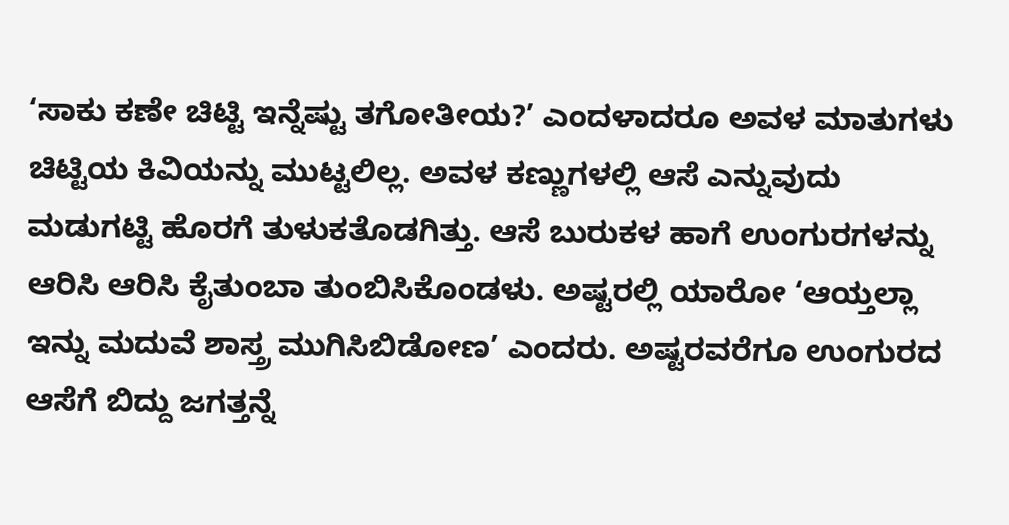‘ಸಾಕು ಕಣೇ ಚಿಟ್ಟಿ ಇನ್ನೆಷ್ಟು ತಗೋತೀಯ?’ ಎಂದಳಾದರೂ ಅವಳ ಮಾತುಗಳು ಚಿಟ್ಟಿಯ ಕಿವಿಯನ್ನು ಮುಟ್ಟಲಿಲ್ಲ. ಅವಳ ಕಣ್ಣುಗಳಲ್ಲಿ ಆಸೆ ಎನ್ನುವುದು ಮಡುಗಟ್ಟಿ ಹೊರಗೆ ತುಳುಕತೊಡಗಿತ್ತು. ಆಸೆ ಬುರುಕಳ ಹಾಗೆ ಉಂಗುರಗಳನ್ನು ಆರಿಸಿ ಆರಿಸಿ ಕೈತುಂಬಾ ತುಂಬಿಸಿಕೊಂಡಳು. ಅಷ್ಟರಲ್ಲಿ ಯಾರೋ ‘ಆಯ್ತಲ್ಲಾ ಇನ್ನು ಮದುವೆ ಶಾಸ್ತ್ರ ಮುಗಿಸಿಬಿಡೋಣ’ ಎಂದರು. ಅಷ್ಟರವರೆಗೂ ಉಂಗುರದ ಆಸೆಗೆ ಬಿದ್ದು ಜಗತ್ತನ್ನೆ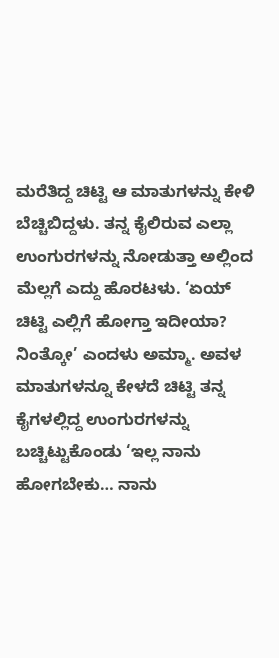ಮರೆತಿದ್ದ ಚಿಟ್ಟಿ ಆ ಮಾತುಗಳನ್ನು ಕೇಳಿ ಬೆಚ್ಚಿಬಿದ್ದಳು. ತನ್ನ ಕೈಲಿರುವ ಎಲ್ಲಾ ಉಂಗುರಗಳನ್ನು ನೋಡುತ್ತಾ ಅಲ್ಲಿಂದ ಮೆಲ್ಲಗೆ ಎದ್ದು ಹೊರಟಳು. ‘ಏಯ್ ಚಿಟ್ಟಿ ಎಲ್ಲಿಗೆ ಹೋಗ್ತಾ ಇದೀಯಾ? ನಿಂತ್ಕೋ’ ಎಂದಳು ಅಮ್ಮಾ. ಅವಳ ಮಾತುಗಳನ್ನೂ ಕೇಳದೆ ಚಿಟ್ಟಿ ತನ್ನ ಕೈಗಳಲ್ಲಿದ್ದ ಉಂಗುರಗಳನ್ನು ಬಚ್ಚಿಟ್ಟುಕೊಂಡು ‘ಇಲ್ಲ ನಾನು ಹೋಗಬೇಕು… ನಾನು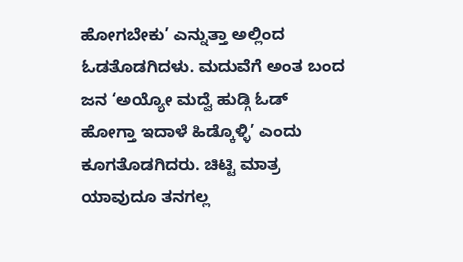ಹೋಗಬೇಕು’ ಎನ್ನುತ್ತಾ ಅಲ್ಲಿಂದ ಓಡತೊಡಗಿದಳು. ಮದುವೆಗೆ ಅಂತ ಬಂದ ಜನ ‘ಅಯ್ಯೋ ಮದ್ವೆ ಹುಡ್ಗಿ ಓಡ್ ಹೋಗ್ತಾ ಇದಾಳೆ ಹಿಡ್ಕೊಳ್ಳಿ’ ಎಂದು ಕೂಗತೊಡಗಿದರು. ಚಿಟ್ಟಿ ಮಾತ್ರ ಯಾವುದೂ ತನಗಲ್ಲ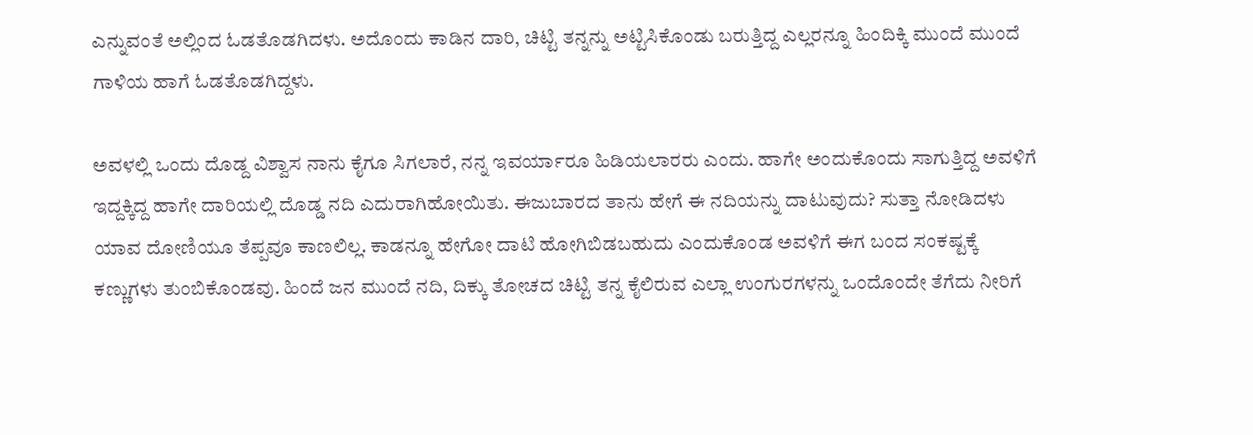ಎನ್ನುವಂತೆ ಅಲ್ಲಿಂದ ಓಡತೊಡಗಿದಳು. ಅದೊಂದು ಕಾಡಿನ ದಾರಿ, ಚಿಟ್ಟಿ ತನ್ನನ್ನು ಅಟ್ಟಿಸಿಕೊಂಡು ಬರುತ್ತಿದ್ದ ಎಲ್ಲರನ್ನೂ ಹಿಂದಿಕ್ಕಿ ಮುಂದೆ ಮುಂದೆ ಗಾಳಿಯ ಹಾಗೆ ಓಡತೊಡಗಿದ್ದಳು.

ಅವಳಲ್ಲಿ ಒಂದು ದೊಡ್ದ ವಿಶ್ವಾಸ ನಾನು ಕೈಗೂ ಸಿಗಲಾರೆ, ನನ್ನ ಇವರ್ಯಾರೂ ಹಿಡಿಯಲಾರರು ಎಂದು. ಹಾಗೇ ಅಂದುಕೊಂದು ಸಾಗುತ್ತಿದ್ದ ಅವಳಿಗೆ ಇದ್ದಕ್ಕಿದ್ದ ಹಾಗೇ ದಾರಿಯಲ್ಲಿ ದೊಡ್ಡ ನದಿ ಎದುರಾಗಿಹೋಯಿತು. ಈಜುಬಾರದ ತಾನು ಹೇಗೆ ಈ ನದಿಯನ್ನು ದಾಟುವುದು? ಸುತ್ತಾ ನೋಡಿದಳು ಯಾವ ದೋಣಿಯೂ ತೆಪ್ಪವೂ ಕಾಣಲಿಲ್ಲ. ಕಾಡನ್ನೂ ಹೇಗೋ ದಾಟಿ ಹೋಗಿಬಿಡಬಹುದು ಎಂದುಕೊಂಡ ಅವಳಿಗೆ ಈಗ ಬಂದ ಸಂಕಷ್ಟಕ್ಕೆ ಕಣ್ಣುಗಳು ತುಂಬಿಕೊಂಡವು. ಹಿಂದೆ ಜನ ಮುಂದೆ ನದಿ, ದಿಕ್ಕು ತೋಚದ ಚಿಟ್ಟಿ ತನ್ನ ಕೈಲಿರುವ ಎಲ್ಲಾ ಉಂಗುರಗಳನ್ನು ಒಂದೊಂದೇ ತೆಗೆದು ನೀರಿಗೆ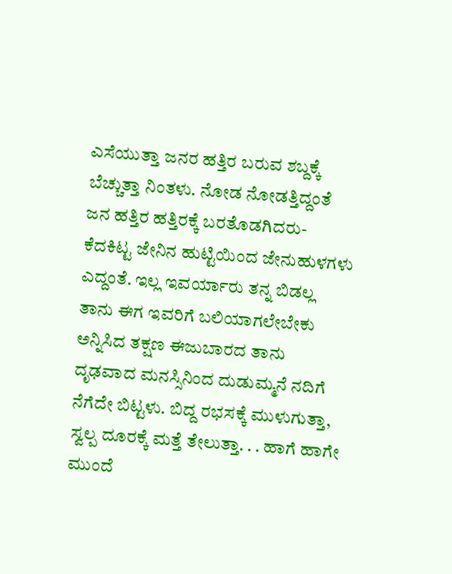ಎಸೆಯುತ್ತಾ ಜನರ ಹತ್ತಿರ ಬರುವ ಶಬ್ದಕ್ಕೆ ಬೆಚ್ಚುತ್ತಾ ನಿಂತಳು. ನೋಡ ನೋಡತ್ತಿದ್ದಂತೆ ಜನ ಹತ್ತಿರ ಹತ್ತಿರಕ್ಕೆ ಬರತೊಡಗಿದರು- ಕೆದಕಿಟ್ಟ ಜೇನಿನ ಹುಟ್ಟಿಯಿಂದ ಜೇನುಹುಳಗಳು ಎದ್ದಂತೆ. ಇಲ್ಲ ಇವರ್ಯಾರು ತನ್ನ ಬಿಡಲ್ಲ ತಾನು ಈಗ ಇವರಿಗೆ ಬಲಿಯಾಗಲೇಬೇಕು ಅನ್ನಿಸಿದ ತಕ್ಷಣ ಈಜುಬಾರದ ತಾನು ದೃಢವಾದ ಮನಸ್ಸಿನಿಂದ ದುಡುಮ್ಮನೆ ನದಿಗೆ ನೆಗೆದೇ ಬಿಟ್ಟಳು. ಬಿದ್ದ ರಭಸಕ್ಕೆ ಮುಳುಗುತ್ತಾ, ಸ್ವಲ್ಪ ದೂರಕ್ಕೆ ಮತ್ತೆ ತೇಲುತ್ತಾ. . . ಹಾಗೆ ಹಾಗೇ ಮುಂದೆ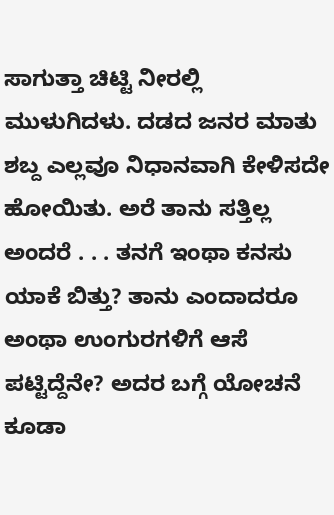ಸಾಗುತ್ತಾ ಚಿಟ್ಟಿ ನೀರಲ್ಲಿ ಮುಳುಗಿದಳು. ದಡದ ಜನರ ಮಾತು ಶಬ್ದ ಎಲ್ಲವೂ ನಿಧಾನವಾಗಿ ಕೇಳಿಸದೇ ಹೋಯಿತು. ಅರೆ ತಾನು ಸತ್ತಿಲ್ಲ ಅಂದರೆ . . . ತನಗೆ ಇಂಥಾ ಕನಸು ಯಾಕೆ ಬಿತ್ತು? ತಾನು ಎಂದಾದರೂ ಅಂಥಾ ಉಂಗುರಗಳಿಗೆ ಆಸೆ ಪಟ್ಟಿದ್ದೆನೇ? ಅದರ ಬಗ್ಗೆ ಯೋಚನೆ ಕೂಡಾ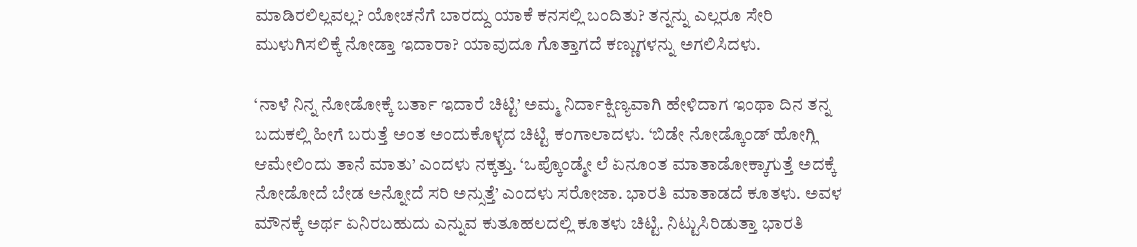ಮಾಡಿರಲಿಲ್ಲವಲ್ಲ? ಯೋಚನೆಗೆ ಬಾರದ್ದು ಯಾಕೆ ಕನಸಲ್ಲಿ ಬಂದಿತು? ತನ್ನನ್ನು ಎಲ್ಲರೂ ಸೇರಿ ಮುಳುಗಿಸಲಿಕ್ಕೆ ನೋಡ್ತಾ ಇದಾರಾ? ಯಾವುದೂ ಗೊತ್ತಾಗದೆ ಕಣ್ಣುಗಳನ್ನು ಅಗಲಿಸಿದಳು.

‘ನಾಳೆ ನಿನ್ನ ನೋಡೋಕ್ಕೆ ಬರ್ತಾ ಇದಾರೆ ಚಿಟ್ಟಿ’ ಅಮ್ಮ ನಿರ್ದಾಕ್ಷಿಣ್ಯವಾಗಿ ಹೇಳಿದಾಗ ಇಂಥಾ ದಿನ ತನ್ನ ಬದುಕಲ್ಲಿ ಹೀಗೆ ಬರುತ್ತೆ ಅಂತ ಅಂದುಕೊಳ್ಳದ ಚಿಟ್ಟಿ ಕಂಗಾಲಾದಳು. ‘ಬಿಡೇ ನೋಡ್ಕೊಂಡ್ ಹೋಗ್ಲಿ ಆಮೇಲಿಂದು ತಾನೆ ಮಾತು’ ಎಂದಳು ನಕ್ಕತ್ತು. ‘ಒಪ್ಕೊಂಡ್ಮೇ ಲೆ ಏನೂಂತ ಮಾತಾಡೋಕ್ಕಾಗುತ್ತೆ ಅದಕ್ಕೆ ನೋಡೋದೆ ಬೇಡ ಅನ್ನೋದೆ ಸರಿ ಅನ್ಸುತ್ತೆ’ ಎಂದಳು ಸರೋಜಾ. ಭಾರತಿ ಮಾತಾಡದೆ ಕೂತಳು. ಅವಳ ಮೌನಕ್ಕೆ ಅರ್ಥ ಏನಿರಬಹುದು ಎನ್ನುವ ಕುತೂಹಲದಲ್ಲಿ ಕೂತಳು ಚಿಟ್ಟಿ. ನಿಟ್ಟುಸಿರಿಡುತ್ತಾ ಭಾರತಿ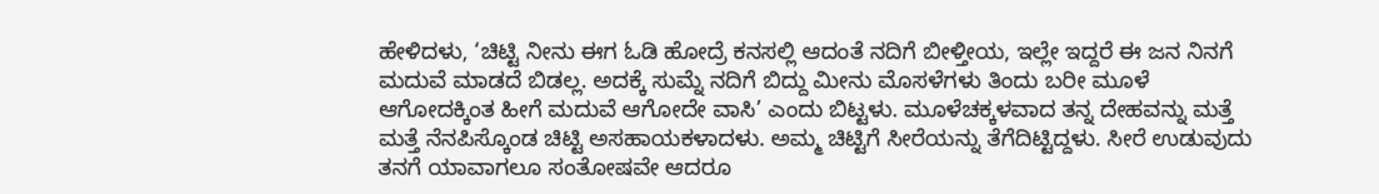ಹೇಳಿದಳು, ‘ಚಿಟ್ಟಿ ನೀನು ಈಗ ಓಡಿ ಹೋದ್ರೆ ಕನಸಲ್ಲಿ ಆದಂತೆ ನದಿಗೆ ಬೀಳ್ತೀಯ, ಇಲ್ಲೇ ಇದ್ದರೆ ಈ ಜನ ನಿನಗೆ ಮದುವೆ ಮಾಡದೆ ಬಿಡಲ್ಲ. ಅದಕ್ಕೆ ಸುಮ್ನೆ ನದಿಗೆ ಬಿದ್ದು ಮೀನು ಮೊಸಳೆಗಳು ತಿಂದು ಬರೀ ಮೂಳೆ ಆಗೋದಕ್ಕಿಂತ ಹೀಗೆ ಮದುವೆ ಆಗೋದೇ ವಾಸಿ’ ಎಂದು ಬಿಟ್ಟಳು. ಮೂಳೆಚಕ್ಕಳವಾದ ತನ್ನ ದೇಹವನ್ನು ಮತ್ತೆ ಮತ್ತೆ ನೆನಪಿಸ್ಕೊಂಡ ಚಿಟ್ಟಿ ಅಸಹಾಯಕಳಾದಳು. ಅಮ್ಮ ಚಿಟ್ಟಿಗೆ ಸೀರೆಯನ್ನು ತೆಗೆದಿಟ್ಟಿದ್ದಳು. ಸೀರೆ ಉಡುವುದು ತನಗೆ ಯಾವಾಗಲೂ ಸಂತೋಷವೇ ಆದರೂ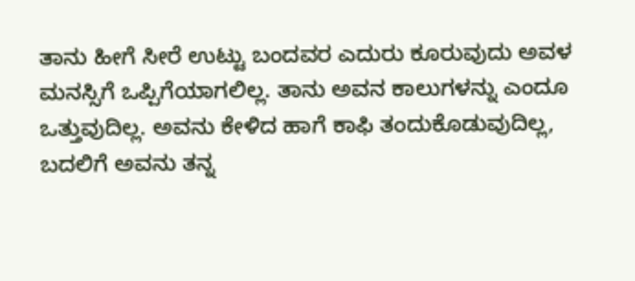ತಾನು ಹೀಗೆ ಸೀರೆ ಉಟ್ಟು ಬಂದವರ ಎದುರು ಕೂರುವುದು ಅವಳ ಮನಸ್ಸಿಗೆ ಒಪ್ಪಿಗೆಯಾಗಲಿಲ್ಲ. ತಾನು ಅವನ ಕಾಲುಗಳನ್ನು ಎಂದೂ ಒತ್ತುವುದಿಲ್ಲ. ಅವನು ಕೇಳಿದ ಹಾಗೆ ಕಾಫಿ ತಂದುಕೊಡುವುದಿಲ್ಲ, ಬದಲಿಗೆ ಅವನು ತನ್ನ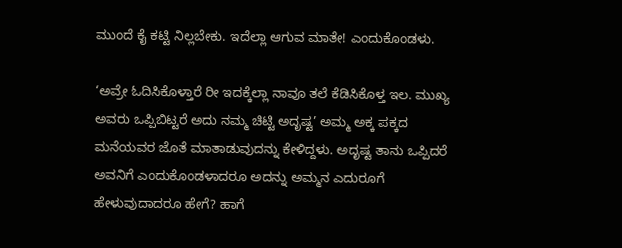ಮುಂದೆ ಕೈ ಕಟ್ಟಿ ನಿಲ್ಲಬೇಕು. ಇದೆಲ್ಲಾ ಆಗುವ ಮಾತೇ! ಎಂದುಕೊಂಡಳು.

‘ಅವ್ರೇ ಓದಿಸಿಕೊಳ್ತಾರೆ ರೀ ಇದಕ್ಕೆಲ್ಲಾ ನಾವೂ ತಲೆ ಕೆಡಿಸಿಕೊಳ್ತ ಇಲ. ಮುಖ್ಯ ಅವರು ಒಪ್ಪಿಬಿಟ್ಟರೆ ಅದು ನಮ್ಮ ಚಿಟ್ಟಿ ಅದೃಷ್ಟ’ ಅಮ್ಮ ಅಕ್ಕ ಪಕ್ಕದ ಮನೆಯವರ ಜೊತೆ ಮಾತಾಡುವುದನ್ನು ಕೇಳಿದ್ದಳು. ಅದೃಷ್ಟ ತಾನು ಒಪ್ಪಿದರೆ ಅವನಿಗೆ ಎಂದುಕೊಂಡಳಾದರೂ ಅದನ್ನು ಅಮ್ಮನ ಎದುರೂಗೆ ಹೇಳುವುದಾದರೂ ಹೇಗೆ? ಹಾಗೆ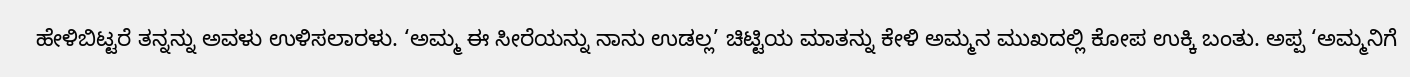ಹೇಳಿಬಿಟ್ಟರೆ ತನ್ನನ್ನು ಅವಳು ಉಳಿಸಲಾರಳು. ‘ಅಮ್ಮ ಈ ಸೀರೆಯನ್ನು ನಾನು ಉಡಲ್ಲ’ ಚಿಟ್ಟಿಯ ಮಾತನ್ನು ಕೇಳಿ ಅಮ್ಮನ ಮುಖದಲ್ಲಿ ಕೋಪ ಉಕ್ಕಿ ಬಂತು. ಅಪ್ಪ ‘ಅಮ್ಮನಿಗೆ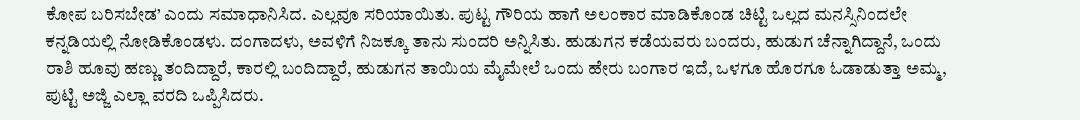ಕೋಪ ಬರಿಸಬೇಡ’ ಎಂದು ಸಮಾಧಾನಿಸಿದ. ಎಲ್ಲವೂ ಸರಿಯಾಯಿತು. ಪುಟ್ಟ ಗೌರಿಯ ಹಾಗೆ ಅಲಂಕಾರ ಮಾಡಿಕೊಂಡ ಚಿಟ್ಟಿ ಒಲ್ಲದ ಮನಸ್ಸಿನಿಂದಲೇ ಕನ್ನಡಿಯಲ್ಲಿ ನೋಡಿಕೊಂಡಳು. ದಂಗಾದಳು, ಅವಳಿಗೆ ನಿಜಕ್ಕೂ ತಾನು ಸುಂದರಿ ಅನ್ನಿಸಿತು. ಹುಡುಗನ ಕಡೆಯವರು ಬಂದರು, ಹುಡುಗ ಚೆನ್ನಾಗಿದ್ದಾನೆ, ಒಂದು ರಾಶಿ ಹೂವು ಹಣ್ಣು ತಂದಿದ್ದಾರೆ, ಕಾರಲ್ಲಿ ಬಂದಿದ್ದಾರೆ, ಹುಡುಗನ ತಾಯಿಯ ಮೈಮೇಲೆ ಒಂದು ಹೇರು ಬಂಗಾರ ಇದೆ, ಒಳಗೂ ಹೊರಗೂ ಓಡಾಡುತ್ತಾ ಅಮ್ಮ, ಪುಟ್ಟಿ ಅಜ್ಜಿ ಎಲ್ಲಾ ವರದಿ ಒಪ್ಪಿಸಿದರು.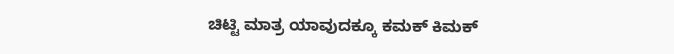ಚಿಟ್ಟಿ ಮಾತ್ರ ಯಾವುದಕ್ಕೂ ಕಮಕ್ ಕಿಮಕ್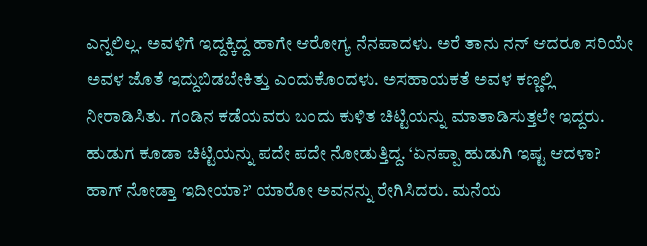ಎನ್ನಲಿಲ್ಲ. ಅವಳಿಗೆ ಇದ್ದಕ್ಕಿದ್ದ ಹಾಗೇ ಆರೋಗ್ಯ ನೆನಪಾದಳು. ಅರೆ ತಾನು ನನ್ ಆದರೂ ಸರಿಯೇ ಅವಳ ಜೊತೆ ಇದ್ದುಬಿಡಬೇಕಿತ್ತು ಎಂದುಕೊಂದಳು. ಅಸಹಾಯಕತೆ ಅವಳ ಕಣ್ಣಲ್ಲಿ ನೀರಾಡಿಸಿತು. ಗಂಡಿನ ಕಡೆಯವರು ಬಂದು ಕುಳಿತ ಚಿಟ್ಟಿಯನ್ನು ಮಾತಾಡಿಸುತ್ತಲೇ ಇದ್ದರು. ಹುಡುಗ ಕೂಡಾ ಚಿಟ್ಟಿಯನ್ನು ಪದೇ ಪದೇ ನೋಡುತ್ತಿದ್ದ. ‘ಏನಪ್ಪಾ ಹುಡುಗಿ ಇಷ್ಟ ಆದಳಾ? ಹಾಗ್ ನೋಡ್ತಾ ಇದೀಯಾ?’ ಯಾರೋ ಅವನನ್ನು ರೇಗಿಸಿದರು. ಮನೆಯ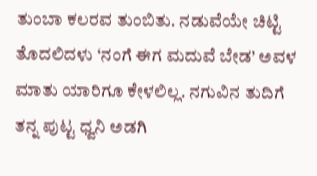ತುಂಬಾ ಕಲರವ ತುಂಬಿತು. ನಡುವೆಯೇ ಚಿಟ್ಟಿ ತೊದಲಿದಳು ‘ನಂಗೆ ಈಗ ಮದುವೆ ಬೇಡ’ ಅವಳ ಮಾತು ಯಾರಿಗೂ ಕೇಳಲಿಲ್ಲ. ನಗುವಿನ ತುದಿಗೆ ತನ್ನ ಪುಟ್ಟ ಧ್ವನಿ ಅಡಗಿ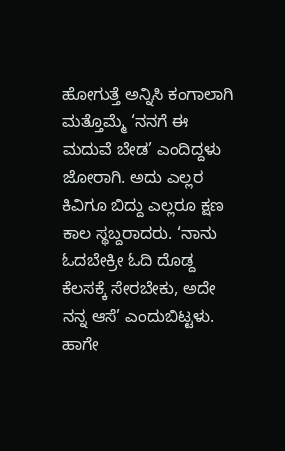ಹೋಗುತ್ತೆ ಅನ್ನಿಸಿ ಕಂಗಾಲಾಗಿ ಮತ್ತೊಮ್ಮೆ ‘ನನಗೆ ಈ ಮದುವೆ ಬೇಡ’ ಎಂದಿದ್ದಳು ಜೋರಾಗಿ. ಅದು ಎಲ್ಲರ ಕಿವಿಗೂ ಬಿದ್ದು ಎಲ್ಲರೂ ಕ್ಷಣ ಕಾಲ ಸ್ಥಬ್ದರಾದರು. ‘ನಾನು ಓದಬೇಕ್ರೀ ಓದಿ ದೊಡ್ದ ಕೆಲಸಕ್ಕೆ ಸೇರಬೇಕು, ಅದೇ ನನ್ನ ಆಸೆ’ ಎಂದುಬಿಟ್ಟಳು. ಹಾಗೇ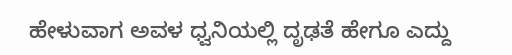ಹೇಳುವಾಗ ಅವಳ ಧ್ವನಿಯಲ್ಲಿ ದೃಢತೆ ಹೇಗೂ ಎದ್ದು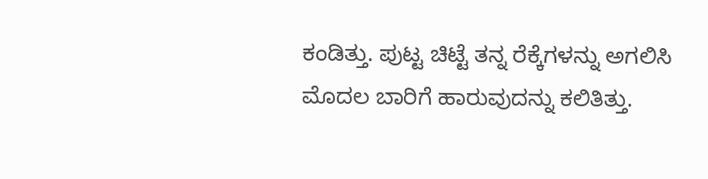ಕಂಡಿತ್ತು. ಪುಟ್ಟ ಚಿಟ್ಟೆ ತನ್ನ ರೆಕ್ಕೆಗಳನ್ನು ಅಗಲಿಸಿ ಮೊದಲ ಬಾರಿಗೆ ಹಾರುವುದನ್ನು ಕಲಿತಿತ್ತು.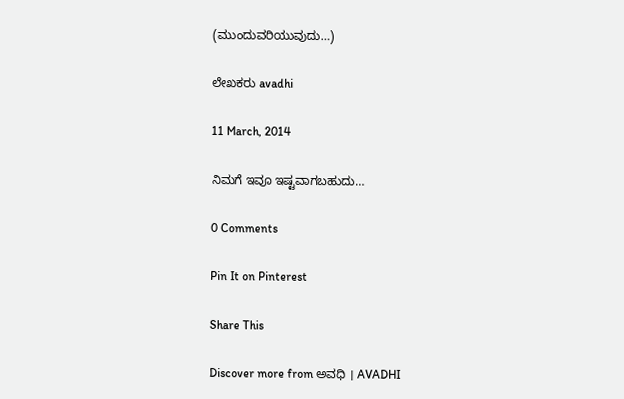(ಮುಂದುವರಿಯುವುದು…)

ಲೇಖಕರು avadhi

11 March, 2014

ನಿಮಗೆ ಇವೂ ಇಷ್ಟವಾಗಬಹುದು…

0 Comments

Pin It on Pinterest

Share This

Discover more from ಅವಧಿ । AVADHI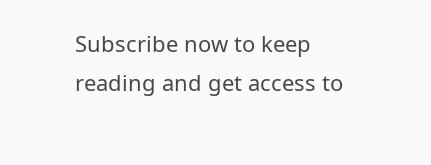Subscribe now to keep reading and get access to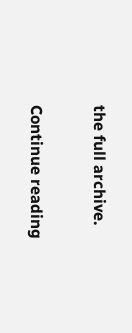the full archive.

Continue reading